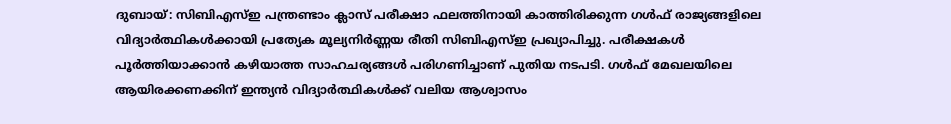ദുബായ്: സിബിഎസ്ഇ പന്ത്രണ്ടാം ക്ലാസ് പരീക്ഷാ ഫലത്തിനായി കാത്തിരിക്കുന്ന ഗൾഫ് രാജ്യങ്ങളിലെ വിദ്യാർത്ഥികൾക്കായി പ്രത്യേക മൂല്യനിർണ്ണയ രീതി സിബിഎസ്ഇ പ്രഖ്യാപിച്ചു. പരീക്ഷകൾ പൂർത്തിയാക്കാൻ കഴിയാത്ത സാഹചര്യങ്ങൾ പരിഗണിച്ചാണ് പുതിയ നടപടി. ഗൾഫ് മേഖലയിലെ ആയിരക്കണക്കിന് ഇന്ത്യൻ വിദ്യാർത്ഥികൾക്ക് വലിയ ആശ്വാസം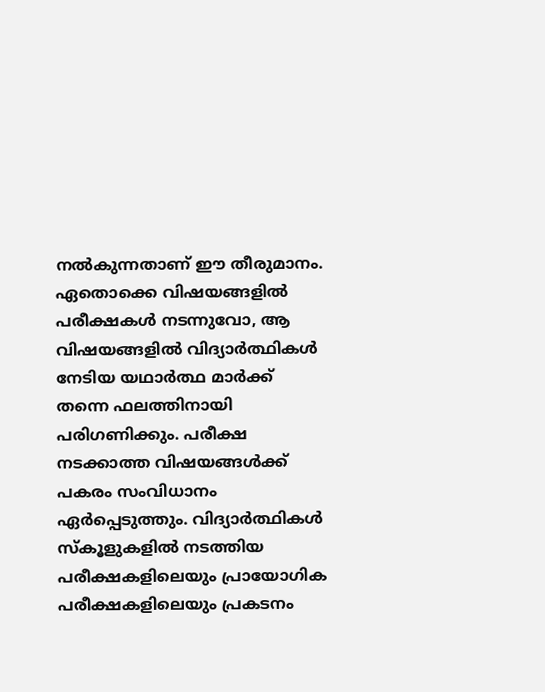നൽകുന്നതാണ് ഈ തീരുമാനം.
ഏതൊക്കെ വിഷയങ്ങളിൽ പരീക്ഷകൾ നടന്നുവോ, ആ വിഷയങ്ങളിൽ വിദ്യാർത്ഥികൾ നേടിയ യഥാർത്ഥ മാർക്ക് തന്നെ ഫലത്തിനായി പരിഗണിക്കും. പരീക്ഷ നടക്കാത്ത വിഷയങ്ങൾക്ക് പകരം സംവിധാനം ഏർപ്പെടുത്തും. വിദ്യാർത്ഥികൾ സ്കൂളുകളിൽ നടത്തിയ പരീക്ഷകളിലെയും പ്രായോഗിക പരീക്ഷകളിലെയും പ്രകടനം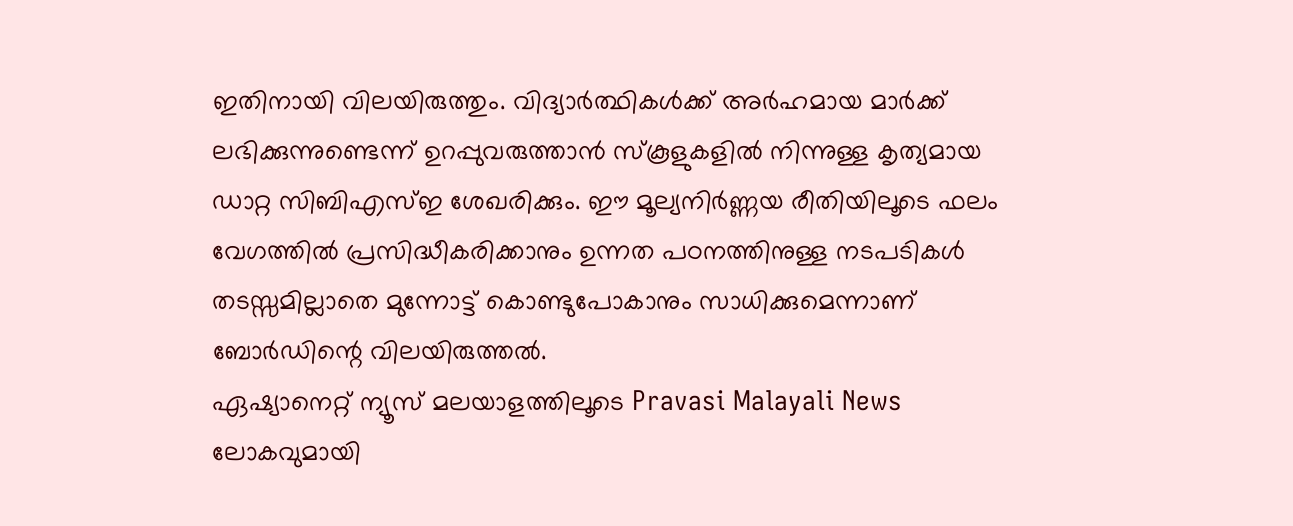ഇതിനായി വിലയിരുത്തും. വിദ്യാർത്ഥികൾക്ക് അർഹമായ മാർക്ക് ലഭിക്കുന്നുണ്ടെന്ന് ഉറപ്പുവരുത്താൻ സ്കൂളുകളിൽ നിന്നുള്ള കൃത്യമായ ഡാറ്റ സിബിഎസ്ഇ ശേഖരിക്കും. ഈ മൂല്യനിർണ്ണയ രീതിയിലൂടെ ഫലം വേഗത്തിൽ പ്രസിദ്ധീകരിക്കാനും ഉന്നത പഠനത്തിനുള്ള നടപടികൾ തടസ്സമില്ലാതെ മുന്നോട്ട് കൊണ്ടുപോകാനും സാധിക്കുമെന്നാണ് ബോർഡിന്റെ വിലയിരുത്തൽ.
ഏഷ്യാനെറ്റ് ന്യൂസ് മലയാളത്തിലൂടെ Pravasi Malayali News ലോകവുമായി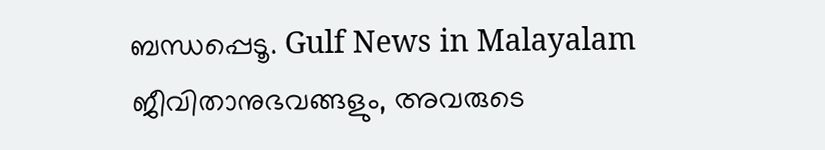ബന്ധപ്പെടൂ. Gulf News in Malayalam ജീവിതാനുഭവങ്ങളും, അവരുടെ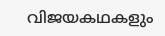വിജയകഥകളും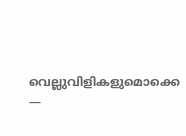വെല്ലുവിളികളുമൊക്കെ —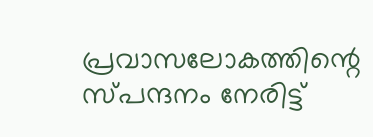പ്രവാസലോകത്തിന്റെ സ്പന്ദനം നേരിട്ട്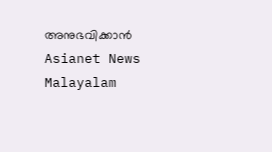അനുഭവിക്കാൻ Asianet News Malayalam